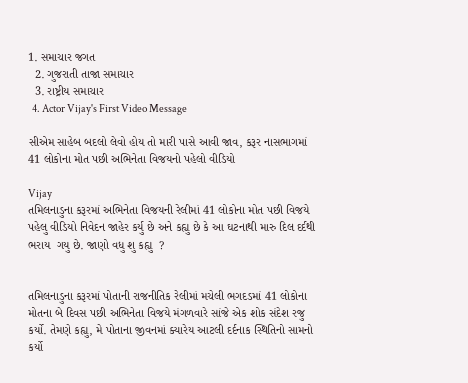1. સમાચાર જગત
  2. ગુજરાતી તાજા સમાચાર
  3. રાષ્ટ્રીય સમાચાર
  4. Actor Vijay's First Video Message

સીએમ સાહેબ બદલો લેવો હોય તો મારી પાસે આવી જાવ, કરૂર નાસભાગમાં 41 લોકોના મોત પછી અભિનેતા વિજયનો પહેલો વીડિયો

Vijay
તમિલનાડુના કરૂરમાં અભિનેતા વિજયની રેલીમાં 41 લોકોના મોત પછી વિજયે પહેલુ વીડિયો નિવેદન જાહેર કર્યુ છે અને કહ્યુ છે કે આ ઘટનાથી મારુ દિલ દર્દથી ભરાય  ગયુ છે. જાણો વધુ શુ કહ્યુ  ?


તમિલનાડુના કરૂરમાં પોતાની રાજનીતિક રેલીમાં મચેલી ભગદડમાં 41 લોકોના મોતના બે દિવસ પછી અભિનેતા વિજયે મંગળવારે સાંજે એક શોક સંદેશ રજુ કર્યો. તેમણે કહ્યુ, મે પોતાના જીવનમાં ક્યારેય આટલી દર્દનાક સ્થિતિનો સામનો કર્યો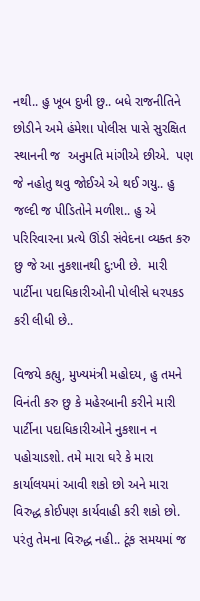નથી.. હુ ખૂબ દુખી છુ.. બધે રાજનીતિને છોડીને અમે હંમેશા પોલીસ પાસે સુરક્ષિત સ્થાનની જ  અનુમતિ માંગીએ છીએ.  પણ જે નહોતુ થવુ જોઈએ એ થઈ ગયુ.. હુ જલ્દી જ પીડિતોને મળીશ.. હુ એ પરિરિવારના પ્રત્યે ઊંડી સંવેદના વ્યક્ત કરુ છુ જે આ નુકશાનથી દુ:ખી છે.  મારી પાર્ટીના પદાધિકારીઓની પોલીસે ધરપકડ કરી લીધી છે..

વિજયે કહ્યુ, મુખ્યમંત્રી મહોદય, હુ તમને વિનંતી કરુ છુ કે મહેરબાની કરીને મારી પાર્ટીના પદાધિકારીઓને નુકશાન ન પહોચાડશો. તમે મારા ઘરે કે મારા કાર્યાલયમાં આવી શકો છો અને મારા વિરુદ્ધ કોઈપણ કાર્યવાહી કરી શકો છો. પરંતુ તેમના વિરુદ્ધ નહી.. ટૂંક સમયમાં જ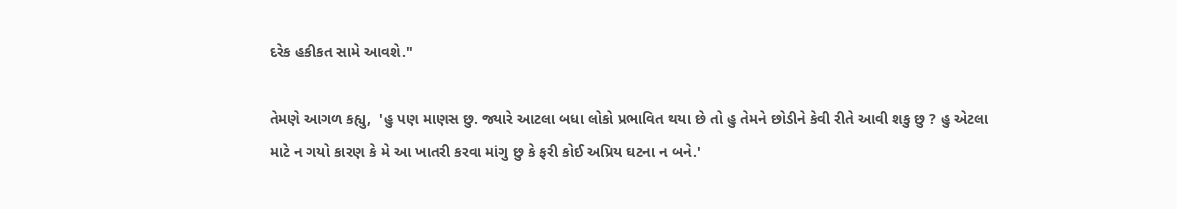દરેક હકીકત સામે આવશે."

તેમણે આગળ કહ્યુ,  'હુ પણ માણસ છુ. જ્યારે આટલા બધા લોકો પ્રભાવિત થયા છે તો હુ તેમને છોડીને કેવી રીતે આવી શકુ છુ ? હુ એટલા માટે ન ગયો કારણ કે મે આ ખાતરી કરવા માંગુ છુ કે ફરી કોઈ અપ્રિય ઘટના ન બને.'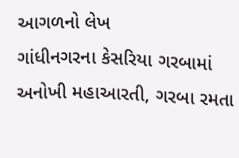આગળનો લેખ
ગાંધીનગરના કેસરિયા ગરબામાં અનોખી મહાઆરતી, ગરબા રમતા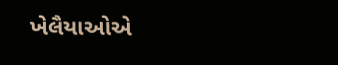ખેલૈયાઓએ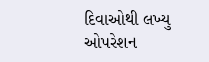દિવાઓથી લખ્યુ ઓપરેશન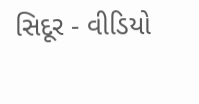સિદૂર - વીડિયો